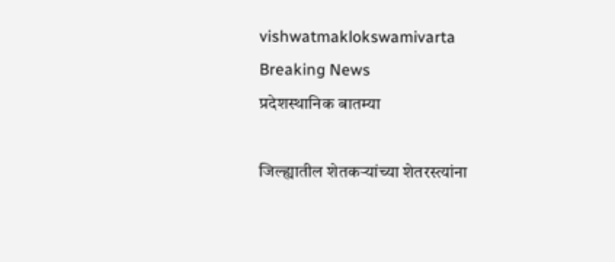vishwatmaklokswamivarta
Breaking News
प्रदेशस्थानिक बातम्या

जिल्ह्यातील शेतकऱ्यांच्या शेतरस्त्यांना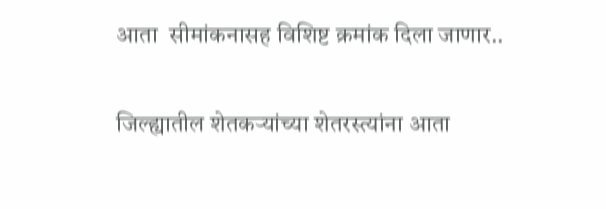आता  सीमांकनासह विशिष्ट क्रमांक दिला जाणार..

जिल्ह्यातील शेतकऱ्यांच्या शेतरस्त्यांना आता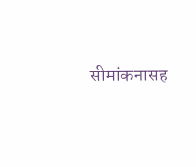सीमांकनासह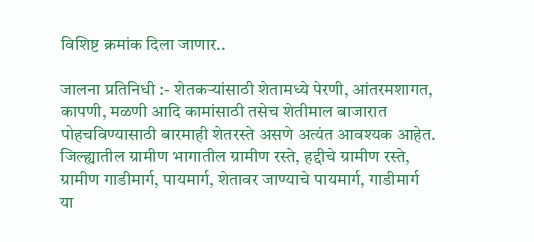विशिष्ट क्रमांक दिला जाणार..

जालना प्रतिनिधी :- शेतकऱ्यांसाठी शेतामध्ये पेरणी, आंतरमशागत, कापणी, मळणी आदि कामांसाठी तसेच शेतीमाल बाजारात पोहचविण्यासाठी बारमाही शेतरस्ते असणे अत्यंत आवश्यक आहेत. जिल्ह्यातील ग्रामीण भागातील ग्रामीण रस्ते, हद्दीचे ग्रामीण रस्ते, ग्रामीण गाडीमार्ग, पायमार्ग, शेतावर जाण्याचे पायमार्ग, गाडीमार्ग या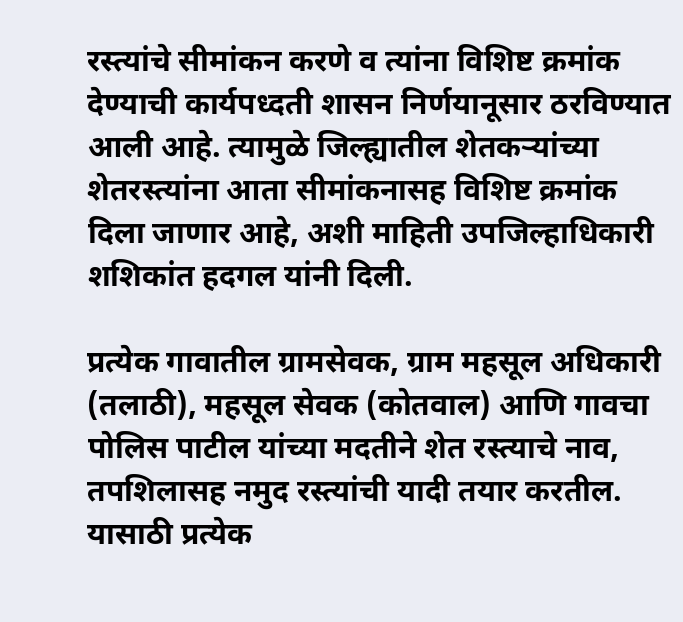रस्त्यांचे सीमांकन करणे व त्यांना विशिष्ट क्रमांक देण्याची कार्यपध्दती शासन निर्णयानूसार ठरविण्यात आली आहे. त्यामुळे जिल्ह्यातील शेतकऱ्यांच्या शेतरस्त्यांना आता सीमांकनासह विशिष्ट क्रमांक दिला जाणार आहे, अशी माहिती उपजिल्हाधिकारी शशिकांत हदगल यांनी दिली.

प्रत्येक गावातील ग्रामसेवक, ग्राम महसूल अधिकारी (तलाठी), महसूल सेवक (कोतवाल) आणि गावचा पोलिस पाटील यांच्या मदतीने शेत रस्त्याचे नाव, तपशिलासह नमुद रस्त्यांची यादी तयार करतील. यासाठी प्रत्येक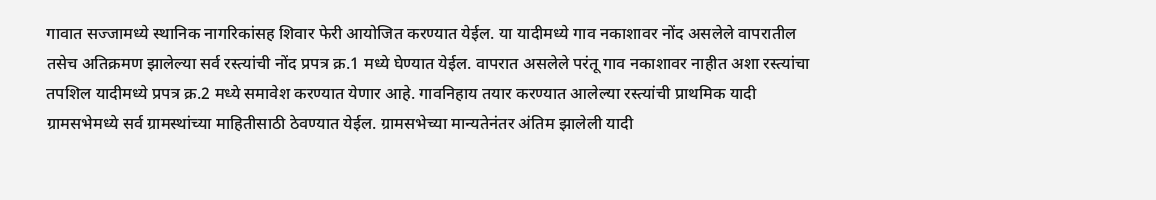गावात सज्जामध्ये स्थानिक नागरिकांसह शिवार फेरी आयोजित करण्यात येईल. या यादीमध्ये गाव नकाशावर नोंद असलेले वापरातील तसेच अतिक्रमण झालेल्या सर्व रस्त्यांची नोंद प्रपत्र क्र.1 मध्ये घेण्यात येईल. वापरात असलेले परंतू गाव नकाशावर नाहीत अशा रस्त्यांचा तपशिल यादीमध्ये प्रपत्र क्र.2 मध्ये समावेश करण्यात येणार आहे. गावनिहाय तयार करण्यात आलेल्या रस्त्यांची प्राथमिक यादी ग्रामसभेमध्ये सर्व ग्रामस्थांच्या माहितीसाठी ठेवण्यात येईल. ग्रामसभेच्या मान्यतेनंतर अंतिम झालेली यादी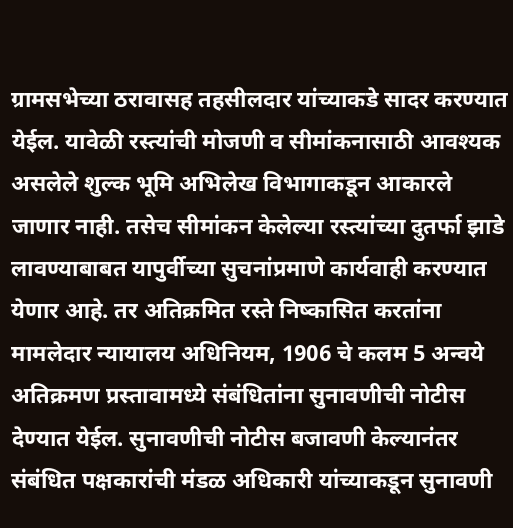ग्रामसभेच्या ठरावासह तहसीलदार यांच्याकडे सादर करण्यात येईल. यावेळी रस्त्यांची मोजणी व सीमांकनासाठी आवश्यक असलेले शुल्क भूमि अभिलेख विभागाकडून आकारले जाणार नाही. तसेच सीमांकन केलेल्या रस्त्यांच्या दुतर्फा झाडे लावण्याबाबत यापुर्वीच्या सुचनांप्रमाणे कार्यवाही करण्यात येणार आहे. तर अतिक्रमित रस्ते निष्कासित करतांना मामलेदार न्यायालय अधिनियम, 1906 चे कलम 5 अन्वये अतिक्रमण प्रस्तावामध्ये संबंधितांना सुनावणीची नोटीस देण्यात येईल. सुनावणीची नोटीस बजावणी केल्यानंतर संबंधित पक्षकारांची मंडळ अधिकारी यांच्याकडून सुनावणी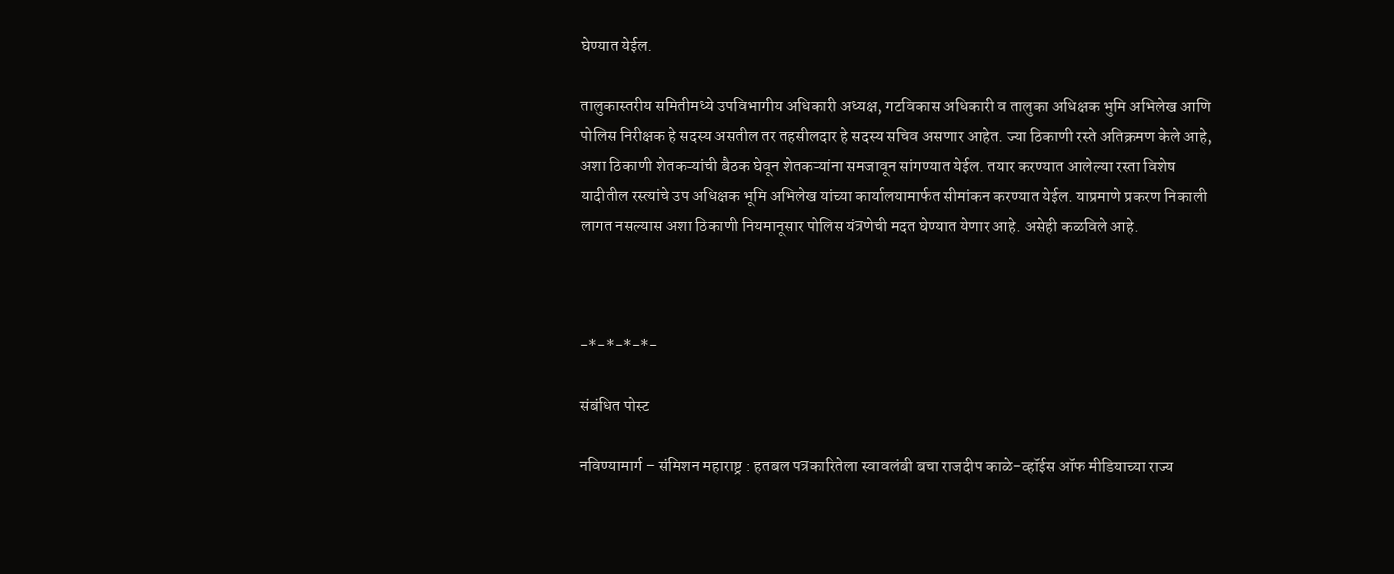घेण्यात येईल.

तालुकास्तरीय समितीमध्ये उपविभागीय अधिकारी अध्यक्ष, गटविकास अधिकारी व तालुका अधिक्षक भुमि अभिलेख आणि पोलिस निरीक्षक हे सदस्य असतील तर तहसीलदार हे सदस्य सचिव असणार आहेत. ज्या ठिकाणी रस्ते अतिक्रमण केले आहे, अशा ठिकाणी शेतकऱ्यांची बैठक घेवून शेतकऱ्यांना समजावून सांगण्यात येईल. तयार करण्यात आलेल्या रस्ता विशेष यादीतील रस्त्यांचे उप अधिक्षक भूमि अभिलेख यांच्या कार्यालयामार्फत सीमांकन करण्यात येईल. याप्रमाणे प्रकरण निकाली लागत नसल्यास अशा ठिकाणी नियमानूसार पोलिस यंत्रणेची मदत घेण्यात येणार आहे. असेही कळविले आहे.



-*-*-*-*-

संबंधित पोस्ट

नविण्यामार्ग – संमिशन महाराष्ट्र : हतबल पत्रकारितेला स्वावलंबी बचा राजदीप काळे-व्हॉईस ऑफ मीडियाच्या राज्य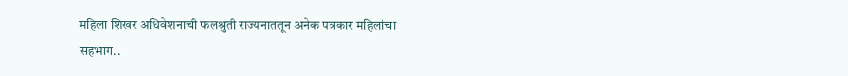महिला शिखर अधिवेशनाची फलश्रुती राज्यनाततून अनेक पत्रकार महिलांचा सहभाग..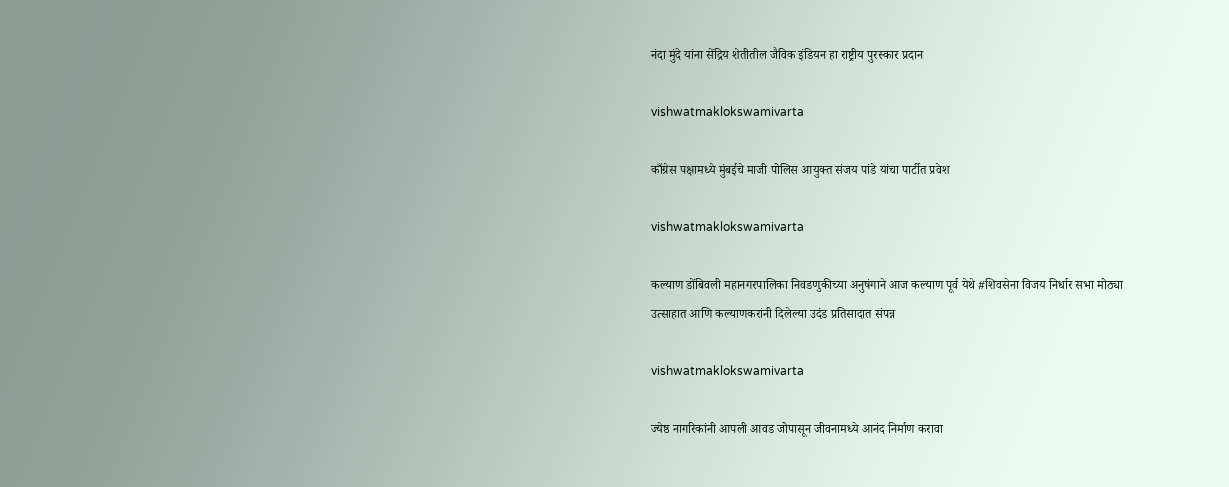नंदा मुंदे यांना सेंद्रिय शेतीतील जैविक इंडियन हा राष्ट्रीय पुरस्कार प्रदान

vishwatmaklokswamivarta

काँग्रेस पक्षामध्ये मुंबईचे माजी पोलिस आयुक्त संजय पांडे यांचा पार्टीत प्रवेश

vishwatmaklokswamivarta

कल्याण डोंबिवली महानगरपालिका निवडणुकीच्या अनुषंगाने आज कल्याण पूर्व येथे #शिवसेना विजय निर्धार सभा मोठ्या उत्साहात आणि कल्याणकरांनी दिलेल्या उदंड प्रतिसादात संपन्न

vishwatmaklokswamivarta

ज्येष्ठ नागरिकांनी आपली आवड जोपासून जीवनामध्ये आनंद निर्माण करावा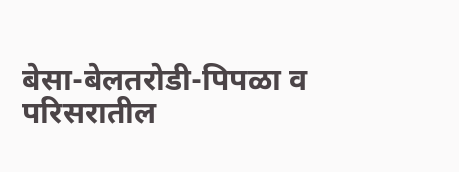बेसा-बेलतरोडी-पिपळा व परिसरातील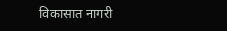विकासात नागरी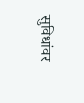सुविधांवर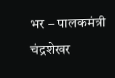भर – पालकमंत्री चंद्रशेखर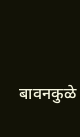बावनकुळे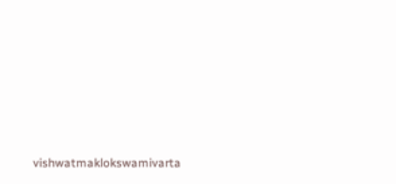vishwatmaklokswamivarta